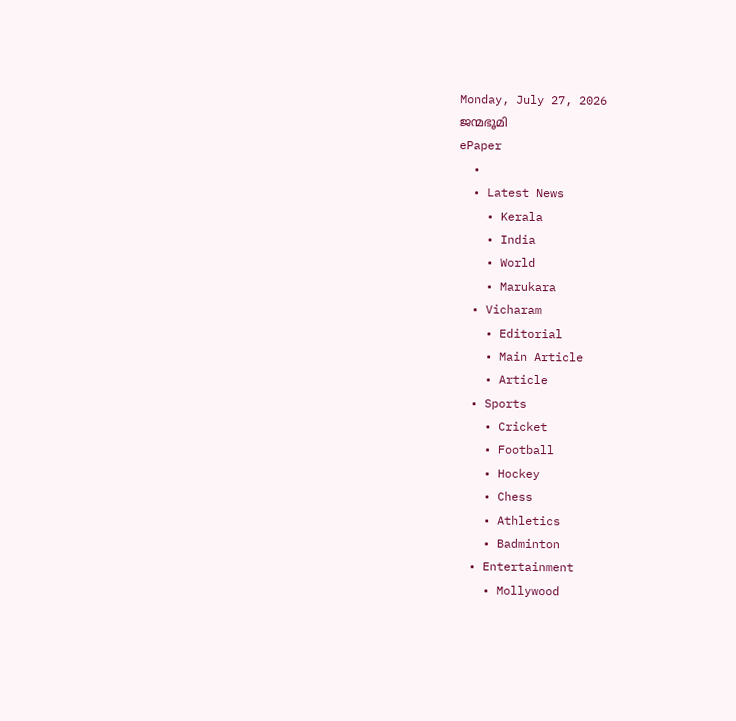Monday, July 27, 2026
ജന്മഭൂമി
ePaper
  •
  • Latest News
    • Kerala
    • India
    • World
    • Marukara
  • Vicharam
    • Editorial
    • Main Article
    • Article
  • Sports
    • Cricket
    • Football
    • Hockey
    • Chess
    • Athletics
    • Badminton
  • Entertainment
    • Mollywood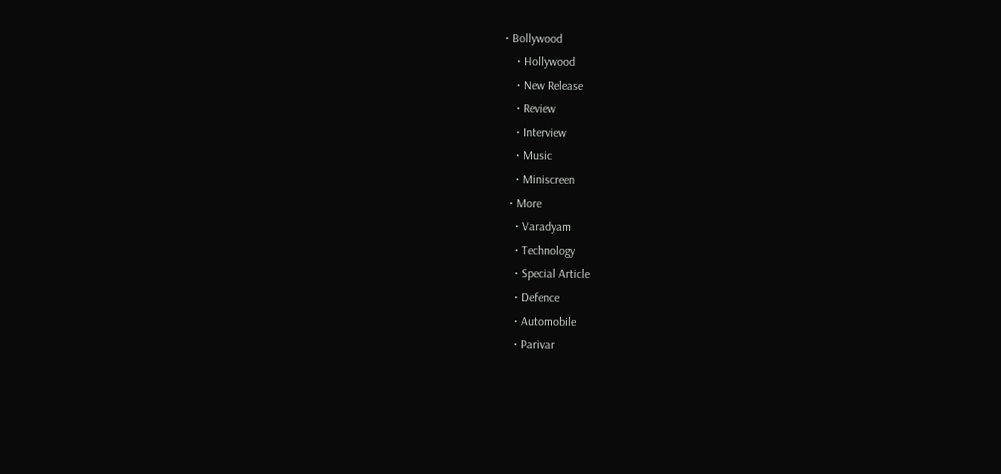• Bollywood
    • Hollywood
    • New Release
    • Review
    • Interview
    • Music
    • Miniscreen
  • More
    • Varadyam
    • Technology
    • Special Article
    • Defence
    • Automobile
    • Parivar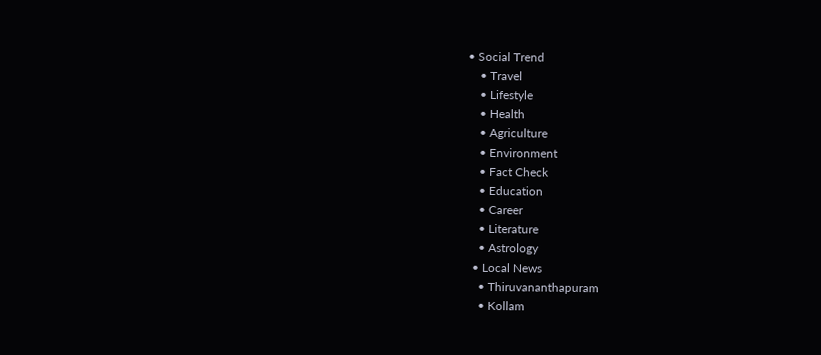• Social Trend
    • Travel
    • Lifestyle
    • Health
    • Agriculture
    • Environment
    • Fact Check
    • Education
    • Career
    • Literature
    • Astrology
  • Local News
    • Thiruvananthapuram
    • Kollam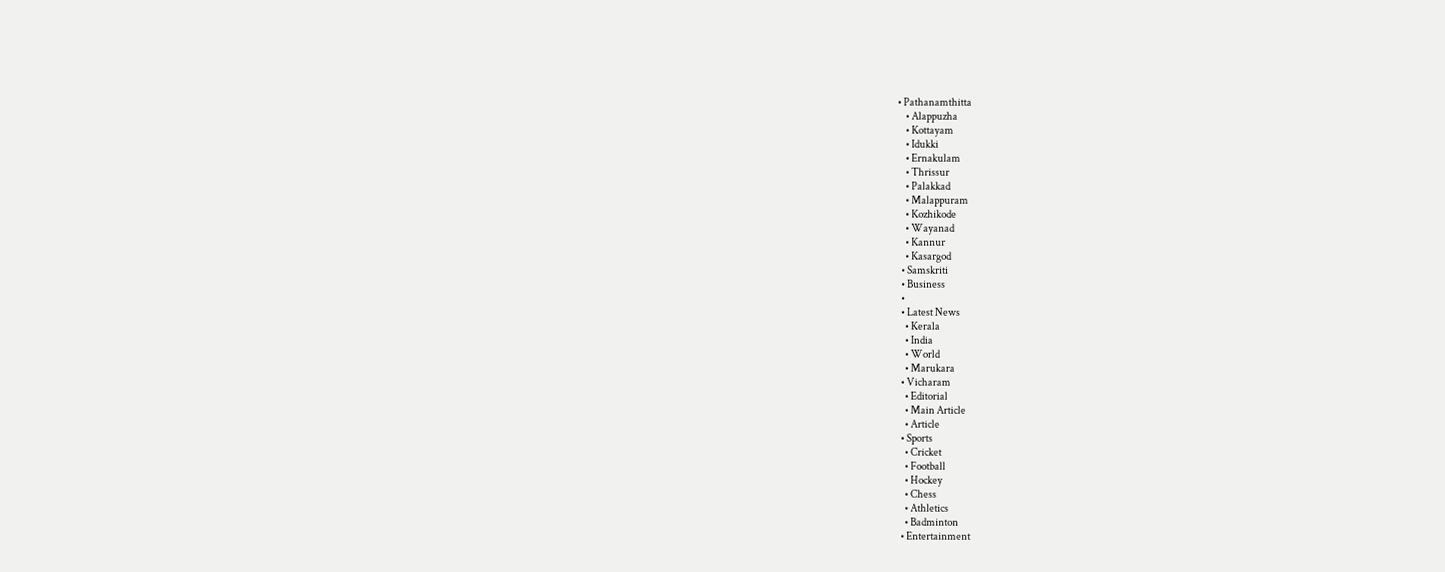• Pathanamthitta
    • Alappuzha
    • Kottayam
    • Idukki
    • Ernakulam
    • Thrissur
    • Palakkad
    • Malappuram
    • Kozhikode
    • Wayanad
    • Kannur
    • Kasargod
  • Samskriti
  • Business
  •
  • Latest News
    • Kerala
    • India
    • World
    • Marukara
  • Vicharam
    • Editorial
    • Main Article
    • Article
  • Sports
    • Cricket
    • Football
    • Hockey
    • Chess
    • Athletics
    • Badminton
  • Entertainment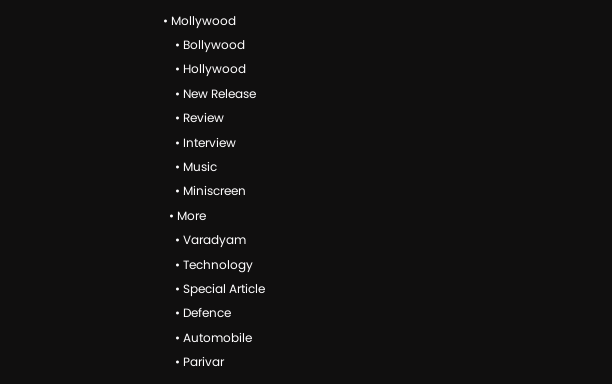• Mollywood
    • Bollywood
    • Hollywood
    • New Release
    • Review
    • Interview
    • Music
    • Miniscreen
  • More
    • Varadyam
    • Technology
    • Special Article
    • Defence
    • Automobile
    • Parivar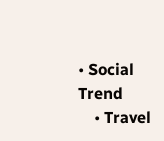• Social Trend
    • Travel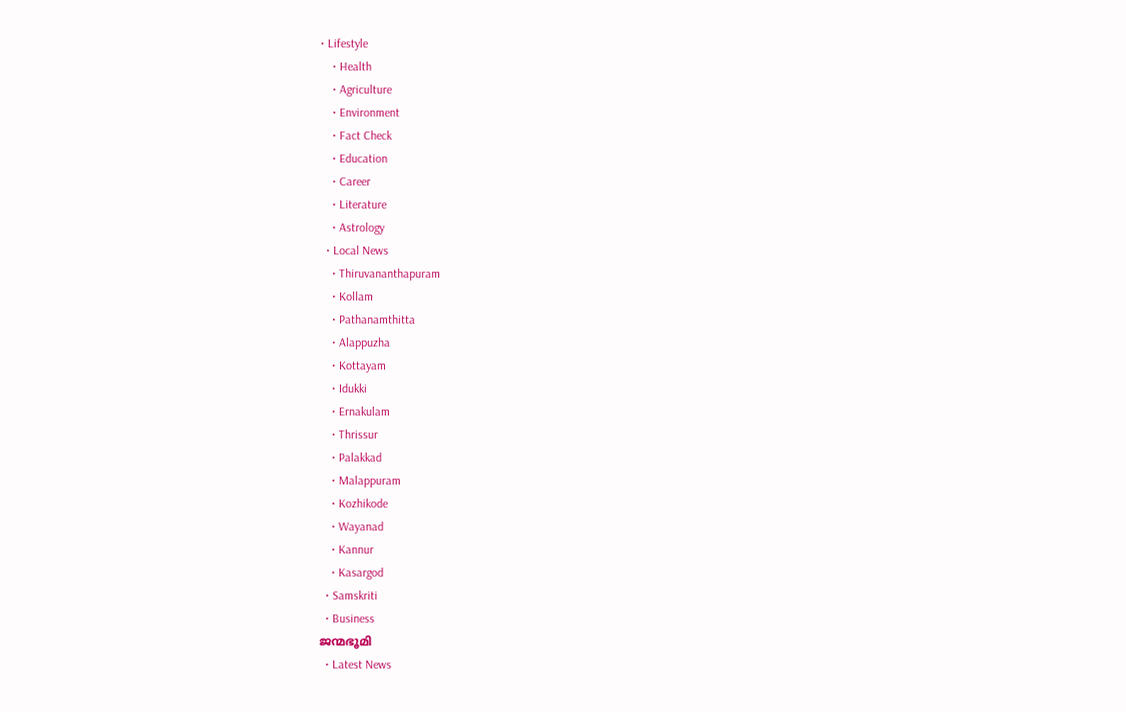• Lifestyle
    • Health
    • Agriculture
    • Environment
    • Fact Check
    • Education
    • Career
    • Literature
    • Astrology
  • Local News
    • Thiruvananthapuram
    • Kollam
    • Pathanamthitta
    • Alappuzha
    • Kottayam
    • Idukki
    • Ernakulam
    • Thrissur
    • Palakkad
    • Malappuram
    • Kozhikode
    • Wayanad
    • Kannur
    • Kasargod
  • Samskriti
  • Business
ജന്മഭൂമി
  • Latest News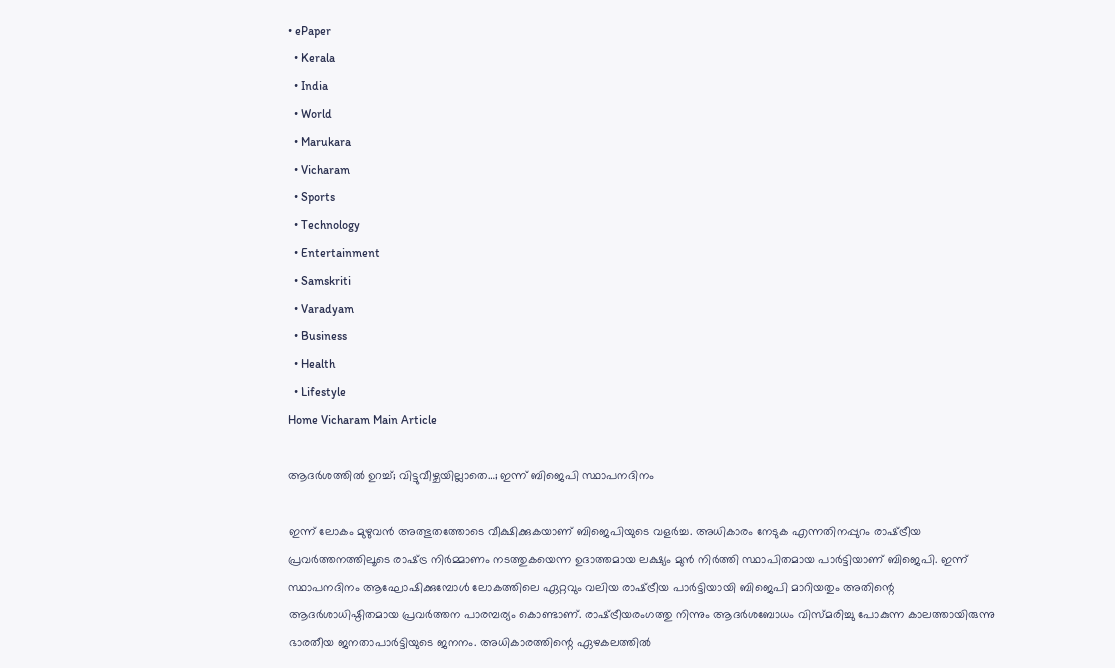• ePaper
  • Kerala
  • India
  • World
  • Marukara
  • Vicharam
  • Sports
  • Technology
  • Entertainment
  • Samskriti
  • Varadyam
  • Business
  • Health
  • Lifestyle
Home Vicharam Main Article

ആദര്‍ശത്തില്‍ ഉറച്ച്; വിട്ടുവീഴ്ചയില്ലാതെ…; ഇന്ന് ബിജെപി സ്ഥാപനദിനം

ഇന്ന് ലോകം മുഴുവന്‍ അത്ഭുതത്തോടെ വീക്ഷിക്കുകയാണ് ബിജെപിയുടെ വളര്‍ച്ച. അധികാരം നേടുക എന്നതിനപ്പുറം രാഷ്‌ട്രീയ പ്രവര്‍ത്തനത്തിലൂടെ രാഷ്‌ട്ര നിര്‍മ്മാണം നടത്തുകയെന്ന ഉദാത്തമായ ലക്ഷ്യം മുന്‍ നിര്‍ത്തി സ്ഥാപിതമായ പാര്‍ട്ടിയാണ് ബിജെപി. ഇന്ന് സ്ഥാപനദിനം ആഘോഷിക്കുമ്പോള്‍ ലോകത്തിലെ ഏറ്റവും വലിയ രാഷ്‌ട്രീയ പാര്‍ട്ടിയായി ബിജെപി മാറിയതും അതിന്റെ ആദര്‍ശാധിഷ്ഠിതമായ പ്രവര്‍ത്തന പാരമ്പര്യം കൊണ്ടാണ്. രാഷ്‌ട്രീയരംഗത്തു നിന്നും ആദര്‍ശബോധം വിസ്മരിച്ചു പോകുന്ന കാലത്തായിരുന്നു ഭാരതീയ ജനതാപാര്‍ട്ടിയുടെ ജനനം. അധികാരത്തിന്റെ ഏഴകലത്തില്‍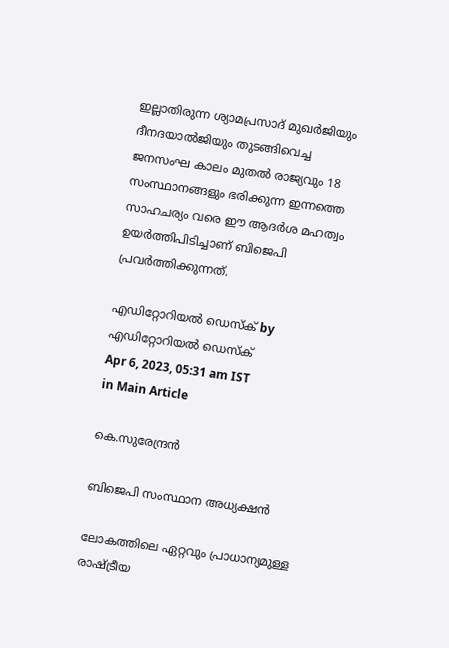ഇല്ലാതിരുന്ന ശ്യാമപ്രസാദ് മുഖര്‍ജിയും ദീനദയാല്‍ജിയും തുടങ്ങിവെച്ച ജനസംഘ കാലം മുതല്‍ രാജ്യവും 18 സംസ്ഥാനങ്ങളും ഭരിക്കുന്ന ഇന്നത്തെ സാഹചര്യം വരെ ഈ ആദര്‍ശ മഹത്വം ഉയര്‍ത്തിപിടിച്ചാണ് ബിജെപി പ്രവര്‍ത്തിക്കുന്നത്.

എഡിറ്റോറിയൽ ഡെസ്ക് by എഡിറ്റോറിയൽ ഡെസ്ക്
Apr 6, 2023, 05:31 am IST
in Main Article

കെ.സുരേന്ദ്രന്‍

ബിജെപി സംസ്ഥാന അധ്യക്ഷന്‍

ലോകത്തിലെ ഏറ്റവും പ്രാധാന്യമുള്ള രാഷ്‌ട്രീയ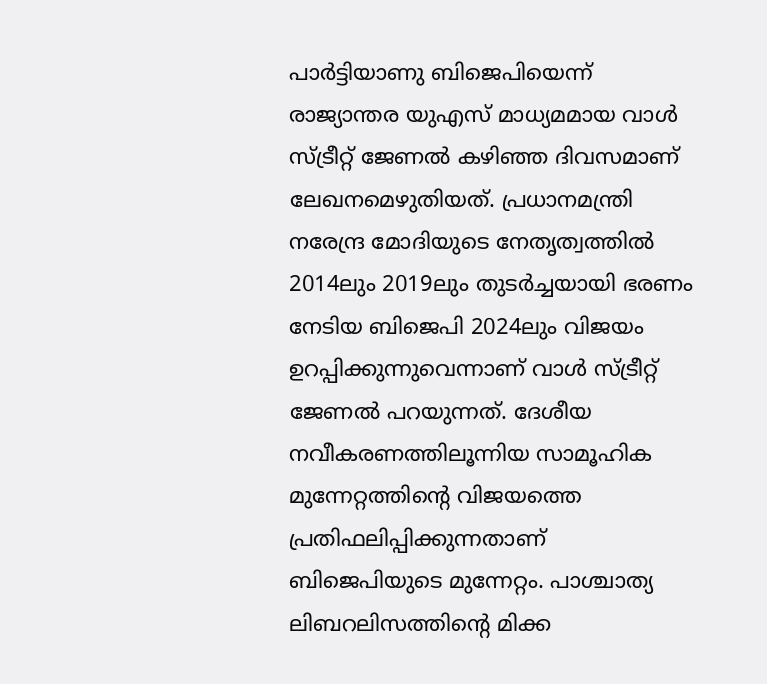പാര്‍ട്ടിയാണു ബിജെപിയെന്ന് രാജ്യാന്തര യുഎസ് മാധ്യമമായ വാള്‍ സ്ട്രീറ്റ് ജേണല്‍ കഴിഞ്ഞ ദിവസമാണ് ലേഖനമെഴുതിയത്. പ്രധാനമന്ത്രി നരേന്ദ്ര മോദിയുടെ നേതൃത്വത്തില്‍ 2014ലും 2019ലും തുടര്‍ച്ചയായി ഭരണം നേടിയ ബിജെപി 2024ലും വിജയം ഉറപ്പിക്കുന്നുവെന്നാണ് വാള്‍ സ്ട്രീറ്റ് ജേണല്‍ പറയുന്നത്. ദേശീയ നവീകരണത്തിലൂന്നിയ സാമൂഹിക മുന്നേറ്റത്തിന്റെ വിജയത്തെ പ്രതിഫലിപ്പിക്കുന്നതാണ് ബിജെപിയുടെ മുന്നേറ്റം. പാശ്ചാത്യ ലിബറലിസത്തിന്റെ മിക്ക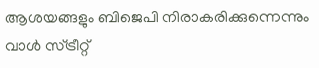ആശയങ്ങളും ബിജെപി നിരാകരിക്കുന്നെന്നും വാള്‍ സ്ട്രീറ്റ്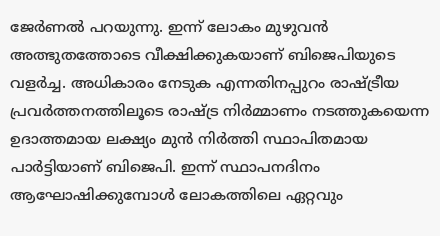ജേര്‍ണല്‍ പറയുന്നു. ഇന്ന് ലോകം മുഴുവന്‍ അത്ഭുതത്തോടെ വീക്ഷിക്കുകയാണ് ബിജെപിയുടെ വളര്‍ച്ച. അധികാരം നേടുക എന്നതിനപ്പുറം രാഷ്‌ട്രീയ പ്രവര്‍ത്തനത്തിലൂടെ രാഷ്‌ട്ര നിര്‍മ്മാണം നടത്തുകയെന്ന ഉദാത്തമായ ലക്ഷ്യം മുന്‍ നിര്‍ത്തി സ്ഥാപിതമായ പാര്‍ട്ടിയാണ് ബിജെപി. ഇന്ന് സ്ഥാപനദിനം ആഘോഷിക്കുമ്പോള്‍ ലോകത്തിലെ ഏറ്റവും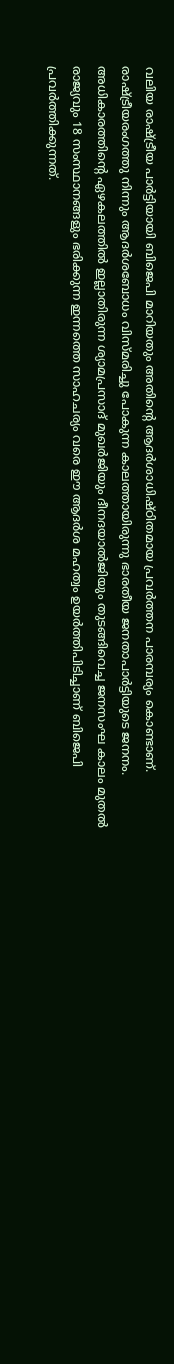വലിയ രാഷ്‌ട്രീയ പാര്‍ട്ടിയായി ബിജെപി മാറിയതും അതിന്റെ ആദര്‍ശാധിഷ്ഠിതമായ പ്രവര്‍ത്തന പാരമ്പര്യം കൊണ്ടാണ്. രാഷ്‌ട്രീയരംഗത്തു നിന്നും ആദര്‍ശബോധം വിസ്മരിച്ചു പോകുന്ന കാലത്തായിരുന്നു ഭാരതീയ ജനതാപാര്‍ട്ടിയുടെ ജനനം. അധികാരത്തിന്റെ ഏഴകലത്തില്‍ ഇല്ലാതിരുന്ന ശ്യാമപ്രസാദ് മുഖര്‍ജിയും ദീനദയാല്‍ജിയും തുടങ്ങിവെച്ച ജനസംഘ കാലം മുതല്‍ രാജ്യവും 18 സംസ്ഥാനങ്ങളും ഭരിക്കുന്ന ഇന്നത്തെ സാഹചര്യം വരെ ഈ ആദര്‍ശ മഹത്വം ഉയര്‍ത്തിപിടിച്ചാണ് ബിജെപി പ്രവര്‍ത്തിക്കുന്നത്.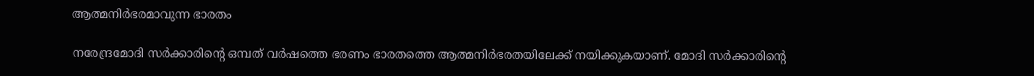ആത്മനിര്‍ഭരമാവുന്ന ഭാരതം

നരേന്ദ്രമോദി സര്‍ക്കാരിന്റെ ഒമ്പത് വര്‍ഷത്തെ ഭരണം ഭാരതത്തെ ആത്മനിര്‍ഭരതയിലേക്ക് നയിക്കുകയാണ്. മോദി സര്‍ക്കാരിന്റെ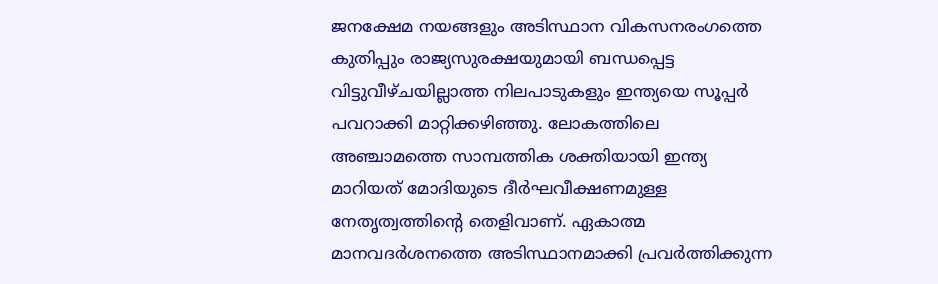ജനക്ഷേമ നയങ്ങളും അടിസ്ഥാന വികസനരംഗത്തെ കുതിപ്പും രാജ്യസുരക്ഷയുമായി ബന്ധപ്പെട്ട വിട്ടുവീഴ്ചയില്ലാത്ത നിലപാടുകളും ഇന്ത്യയെ സൂപ്പര്‍ പവറാക്കി മാറ്റിക്കഴിഞ്ഞു. ലോകത്തിലെ അഞ്ചാമത്തെ സാമ്പത്തിക ശക്തിയായി ഇന്ത്യ മാറിയത് മോദിയുടെ ദീര്‍ഘവീക്ഷണമുള്ള നേതൃത്വത്തിന്റെ തെളിവാണ്. ഏകാത്മ മാനവദര്‍ശനത്തെ അടിസ്ഥാനമാക്കി പ്രവര്‍ത്തിക്കുന്ന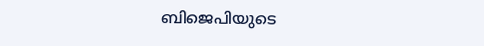ബിജെപിയുടെ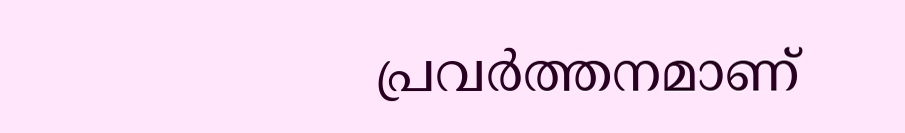പ്രവര്‍ത്തനമാണ്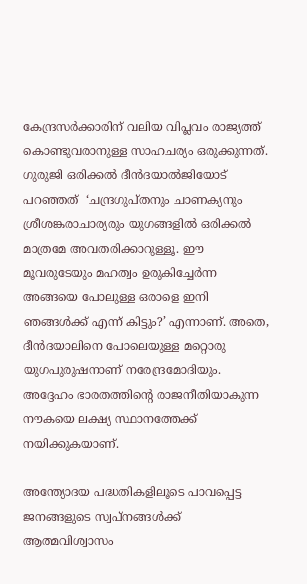കേന്ദ്രസര്‍ക്കാരിന് വലിയ വിപ്ലവം രാജ്യത്ത് കൊണ്ടുവരാനുള്ള സാഹചര്യം ഒരുക്കുന്നത്. ഗുരുജി ഒരിക്കല്‍ ദീന്‍ദയാല്‍ജിയോട് പറഞ്ഞത്  ‘ചന്ദ്രഗുപ്തനും ചാണക്യനും ശ്രീശങ്കരാചാര്യരും യുഗങ്ങളില്‍ ഒരിക്കല്‍ മാത്രമേ അവതരിക്കാറുള്ളൂ. ഈ മൂവരുടേയും മഹത്വം ഉരുകിച്ചേര്‍ന്ന അങ്ങയെ പോലുള്ള ഒരാളെ ഇനി ഞങ്ങള്‍ക്ക് എന്ന് കിട്ടും?’ എന്നാണ്. അതെ, ദീന്‍ദയാലിനെ പോലെയുള്ള മറ്റൊരു യുഗപുരുഷനാണ് നരേന്ദ്രമോദിയും. അദ്ദേഹം ഭാരതത്തിന്റെ രാജനീതിയാകുന്ന നൗകയെ ലക്ഷ്യ സ്ഥാനത്തേക്ക് നയിക്കുകയാണ്.

അന്ത്യോദയ പദ്ധതികളിലൂടെ പാവപ്പെട്ട ജനങ്ങളുടെ സ്വപ്‌നങ്ങള്‍ക്ക് ആത്മവിശ്വാസം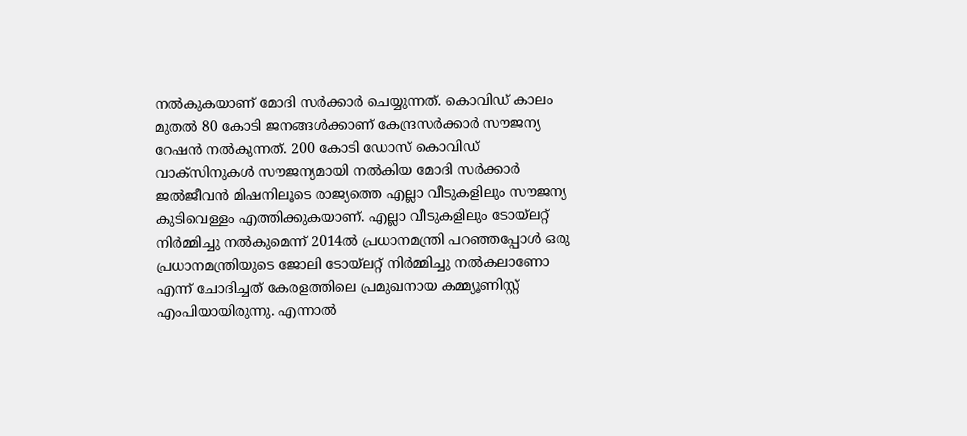നല്‍കുകയാണ് മോദി സര്‍ക്കാര്‍ ചെയ്യുന്നത്. കൊവിഡ് കാലം മുതല്‍ 80 കോടി ജനങ്ങള്‍ക്കാണ് കേന്ദ്രസര്‍ക്കാര്‍ സൗജന്യ റേഷന്‍ നല്‍കുന്നത്. 200 കോടി ഡോസ് കൊവിഡ് വാക്‌സിനുകള്‍ സൗജന്യമായി നല്‍കിയ മോദി സര്‍ക്കാര്‍ ജല്‍ജീവന്‍ മിഷനിലൂടെ രാജ്യത്തെ എല്ലാ വീടുകളിലും സൗജന്യ കുടിവെള്ളം എത്തിക്കുകയാണ്. എല്ലാ വീടുകളിലും ടോയ്‌ലറ്റ് നിര്‍മ്മിച്ചു നല്‍കുമെന്ന് 2014ല്‍ പ്രധാനമന്ത്രി പറഞ്ഞപ്പോള്‍ ഒരു പ്രധാനമന്ത്രിയുടെ ജോലി ടോയ്‌ലറ്റ് നിര്‍മ്മിച്ചു നല്‍കലാണോ എന്ന് ചോദിച്ചത് കേരളത്തിലെ പ്രമുഖനായ കമ്മ്യൂണിസ്റ്റ് എംപിയായിരുന്നു. എന്നാല്‍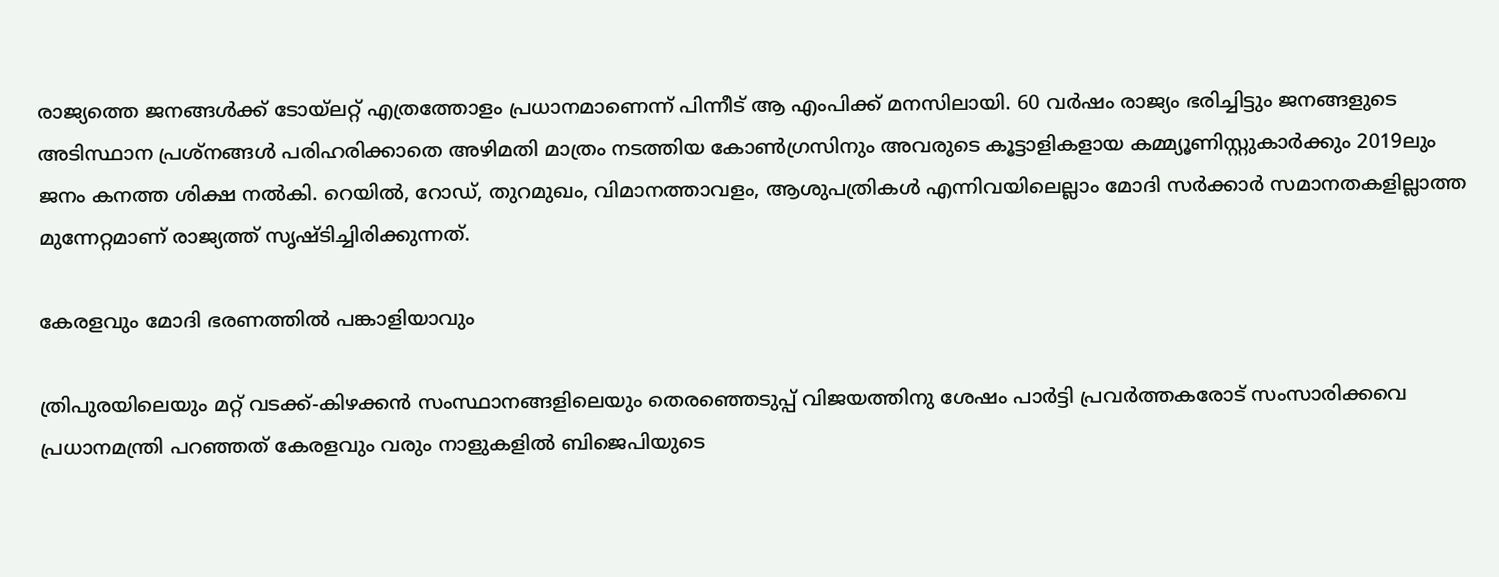രാജ്യത്തെ ജനങ്ങള്‍ക്ക് ടോയ്‌ലറ്റ് എത്രത്തോളം പ്രധാനമാണെന്ന് പിന്നീട് ആ എംപിക്ക് മനസിലായി. 60 വര്‍ഷം രാജ്യം ഭരിച്ചിട്ടും ജനങ്ങളുടെ അടിസ്ഥാന പ്രശ്‌നങ്ങള്‍ പരിഹരിക്കാതെ അഴിമതി മാത്രം നടത്തിയ കോണ്‍ഗ്രസിനും അവരുടെ കൂട്ടാളികളായ കമ്മ്യൂണിസ്റ്റുകാര്‍ക്കും 2019ലും ജനം കനത്ത ശിക്ഷ നല്‍കി. റെയില്‍, റോഡ്, തുറമുഖം, വിമാനത്താവളം, ആശുപത്രികള്‍ എന്നിവയിലെല്ലാം മോദി സര്‍ക്കാര്‍ സമാനതകളില്ലാത്ത മുന്നേറ്റമാണ് രാജ്യത്ത് സൃഷ്ടിച്ചിരിക്കുന്നത്.

കേരളവും മോദി ഭരണത്തില്‍ പങ്കാളിയാവും

ത്രിപുരയിലെയും മറ്റ് വടക്ക്-കിഴക്കന്‍ സംസ്ഥാനങ്ങളിലെയും തെരഞ്ഞെടുപ്പ് വിജയത്തിനു ശേഷം പാര്‍ട്ടി പ്രവര്‍ത്തകരോട് സംസാരിക്കവെ പ്രധാനമന്ത്രി പറഞ്ഞത് കേരളവും വരും നാളുകളില്‍ ബിജെപിയുടെ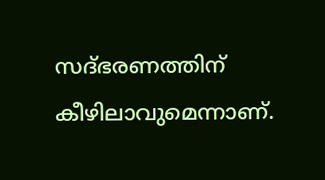സദ്ഭരണത്തിന് കീഴിലാവുമെന്നാണ്.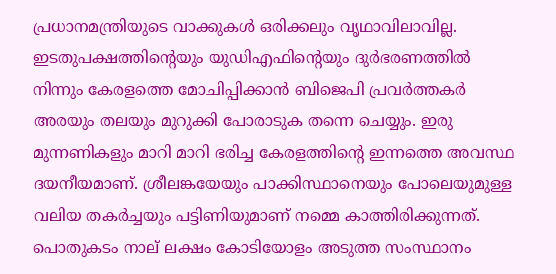പ്രധാനമന്ത്രിയുടെ വാക്കുകള്‍ ഒരിക്കലും വൃഥാവിലാവില്ല. ഇടതുപക്ഷത്തിന്റെയും യുഡിഎഫിന്റെയും ദുര്‍ഭരണത്തില്‍ നിന്നും കേരളത്തെ മോചിപ്പിക്കാന്‍ ബിജെപി പ്രവര്‍ത്തകര്‍ അരയും തലയും മുറുക്കി പോരാടുക തന്നെ ചെയ്യും. ഇരു മുന്നണികളും മാറി മാറി ഭരിച്ച കേരളത്തിന്റെ ഇന്നത്തെ അവസ്ഥ ദയനീയമാണ്. ശ്രീലങ്കയേയും പാക്കിസ്ഥാനെയും പോലെയുമുള്ള വലിയ തകര്‍ച്ചയും പട്ടിണിയുമാണ് നമ്മെ കാത്തിരിക്കുന്നത്. പൊതുകടം നാല് ലക്ഷം കോടിയോളം അടുത്ത സംസ്ഥാനം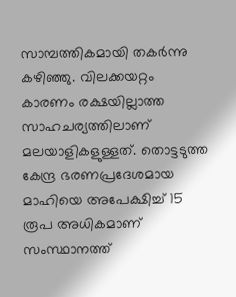സാമ്പത്തികമായി തകര്‍ന്നു കഴിഞ്ഞു. വിലക്കയറ്റം കാരണം രക്ഷയില്ലാത്ത സാഹചര്യത്തിലാണ് മലയാളികളുള്ളത്. തൊട്ടടുത്ത കേന്ദ്ര ഭരണപ്രദേശമായ മാഹിയെ അപേക്ഷിച്ച് 15 രൂപ അധികമാണ് സംസ്ഥാനത്ത്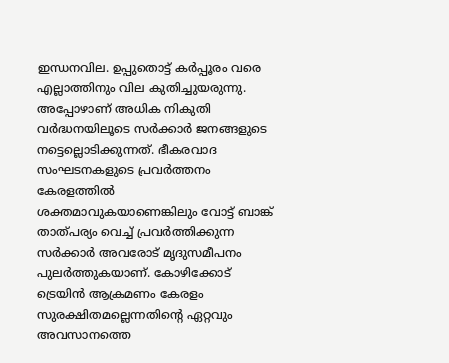ഇന്ധനവില. ഉപ്പുതൊട്ട് കര്‍പ്പൂരം വരെ എല്ലാത്തിനും വില കുതിച്ചുയരുന്നു. അപ്പോഴാണ് അധിക നികുതി വര്‍ദ്ധനയിലൂടെ സര്‍ക്കാര്‍ ജനങ്ങളുടെ നട്ടെല്ലൊടിക്കുന്നത്. ഭീകരവാദ സംഘടനകളുടെ പ്രവര്‍ത്തനം കേരളത്തില്‍ ശക്തമാവുകയാണെങ്കിലും വോട്ട് ബാങ്ക് താത്പര്യം വെച്ച് പ്രവര്‍ത്തിക്കുന്ന സര്‍ക്കാര്‍ അവരോട് മൃദുസമീപനം പുലര്‍ത്തുകയാണ്. കോഴിക്കോട് ട്രെയിന്‍ ആക്രമണം കേരളം സുരക്ഷിതമല്ലെന്നതിന്റെ ഏറ്റവും അവസാനത്തെ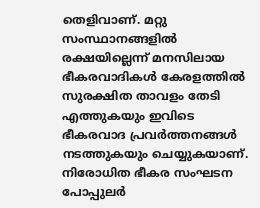തെളിവാണ്. മറ്റു സംസ്ഥാനങ്ങളില്‍ രക്ഷയില്ലെന്ന് മനസിലായ ഭീകരവാദികള്‍ കേരളത്തില്‍ സുരക്ഷിത താവളം തേടി എത്തുകയും ഇവിടെ ഭീകരവാദ പ്രവര്‍ത്തനങ്ങള്‍ നടത്തുകയും ചെയ്യുകയാണ്. നിരോധിത ഭീകര സംഘടന പോപ്പുലര്‍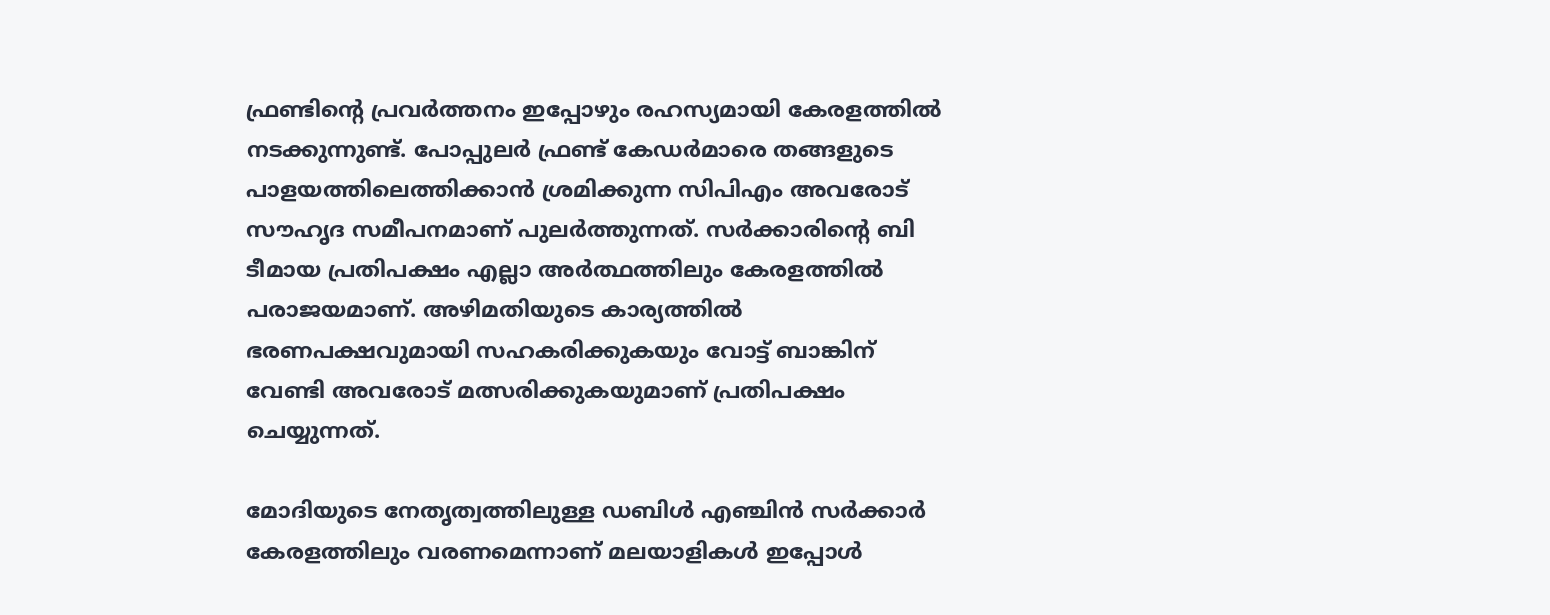ഫ്രണ്ടിന്റെ പ്രവര്‍ത്തനം ഇപ്പോഴും രഹസ്യമായി കേരളത്തില്‍ നടക്കുന്നുണ്ട്. പോപ്പുലര്‍ ഫ്രണ്ട് കേഡര്‍മാരെ തങ്ങളുടെ പാളയത്തിലെത്തിക്കാന്‍ ശ്രമിക്കുന്ന സിപിഎം അവരോട് സൗഹൃദ സമീപനമാണ് പുലര്‍ത്തുന്നത്. സര്‍ക്കാരിന്റെ ബി ടീമായ പ്രതിപക്ഷം എല്ലാ അര്‍ത്ഥത്തിലും കേരളത്തില്‍ പരാജയമാണ്. അഴിമതിയുടെ കാര്യത്തില്‍ ഭരണപക്ഷവുമായി സഹകരിക്കുകയും വോട്ട് ബാങ്കിന് വേണ്ടി അവരോട് മത്സരിക്കുകയുമാണ് പ്രതിപക്ഷം ചെയ്യുന്നത്.

മോദിയുടെ നേതൃത്വത്തിലുള്ള ഡബിള്‍ എഞ്ചിന്‍ സര്‍ക്കാര്‍ കേരളത്തിലും വരണമെന്നാണ് മലയാളികള്‍ ഇപ്പോള്‍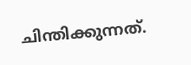ചിന്തിക്കുന്നത്.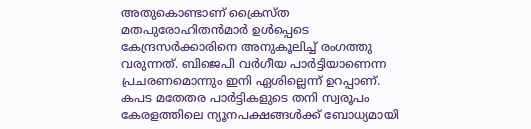അതുകൊണ്ടാണ് ക്രൈസ്ത മതപുരോഹിതന്‍മാര്‍ ഉള്‍പ്പെടെ കേന്ദ്രസര്‍ക്കാരിനെ അനുകൂലിച്ച് രംഗത്തു വരുന്നത്. ബിജെപി വര്‍ഗീയ പാര്‍ട്ടിയാണെന്ന പ്രചരണമൊന്നും ഇനി ഏശില്ലെന്ന് ഉറപ്പാണ്. കപട മതേതര പാര്‍ട്ടികളുടെ തനി സ്വരൂപം കേരളത്തിലെ ന്യൂനപക്ഷങ്ങള്‍ക്ക് ബോധ്യമായി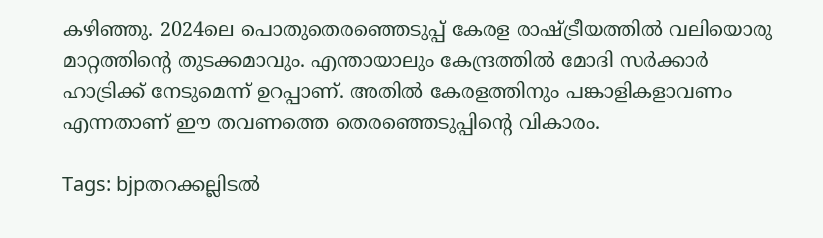കഴിഞ്ഞു. 2024ലെ പൊതുതെരഞ്ഞെടുപ്പ് കേരള രാഷ്‌ട്രീയത്തില്‍ വലിയൊരു മാറ്റത്തിന്റെ തുടക്കമാവും. എന്തായാലും കേന്ദ്രത്തില്‍ മോദി സര്‍ക്കാര്‍ ഹാട്രിക്ക് നേടുമെന്ന് ഉറപ്പാണ്. അതില്‍ കേരളത്തിനും പങ്കാളികളാവണം എന്നതാണ് ഈ തവണത്തെ തെരഞ്ഞെടുപ്പിന്റെ വികാരം.

Tags: bjpതറക്കല്ലിടല്‍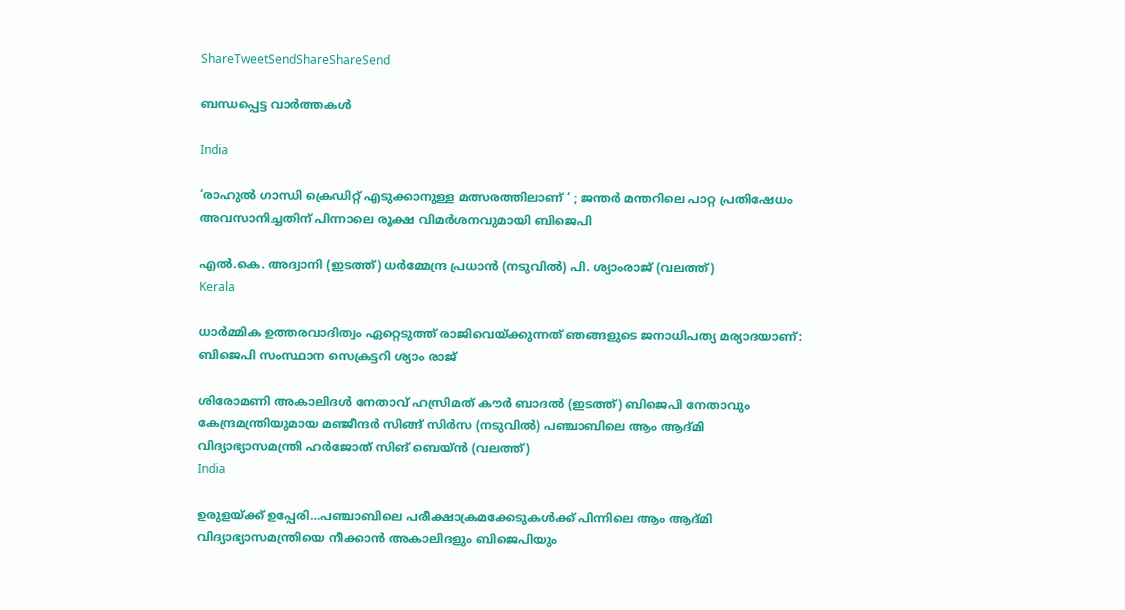ShareTweetSendShareShareSend

ബന്ധപ്പെട്ട വാര്‍ത്തകള്‍

India

‘രാഹുൽ ഗാന്ധി ക്രെഡിറ്റ് എടുക്കാനുള്ള മത്സരത്തിലാണ് ‘ ; ജന്തർ മന്തറിലെ പാറ്റ പ്രതിഷേധം അവസാനിച്ചതിന് പിന്നാലെ രൂക്ഷ വിമർശനവുമായി ബിജെപി

എല്‍.കെ. അദ്വാനി (ഇടത്ത്) ധര്‍മ്മേന്ദ്ര പ്രധാന്‍ (നടുവില്‍) പി. ശ്യാംരാജ് (വലത്ത്)
Kerala

ധാര്‍മ്മിക ഉത്തരവാദിത്വം ഏറ്റെടുത്ത് രാജിവെയ്‌ക്കുന്നത് ഞങ്ങളുടെ ജനാധിപത്യ മര്യാദയാണ്: ബിജെപി സംസ്ഥാന സെക്രട്ടറി ശ്യാം രാജ്

ശിരോമണി അകാലിദള്‍ നേതാവ് ഹസ്രിമത് കൗര്‍ ബാദല്‍ (ഇടത്ത്) ബിജെപി നേതാവും കേന്ദ്രമന്ത്രിയുമായ മഞ്ജീന്ദര്‍ സിങ്ങ് സിര്‍സ (നടുവില്‍) പഞ്ചാബിലെ ആം ആദ്മി വിദ്യാഭ്യാസമന്ത്രി ഹര്‍ജോത് സിങ് ബെയ്ന്‍ (വലത്ത്)
India

ഉരുളയ്‌ക്ക് ഉപ്പേരി…പഞ്ചാബിലെ പരീക്ഷാക്രമക്കേടുകള്‍ക്ക് പിന്നിലെ ആം ആദ്മി വിദ്യാഭ്യാസമന്ത്രിയെ നീക്കാന്‍ അകാലിദളും ബിജെപിയും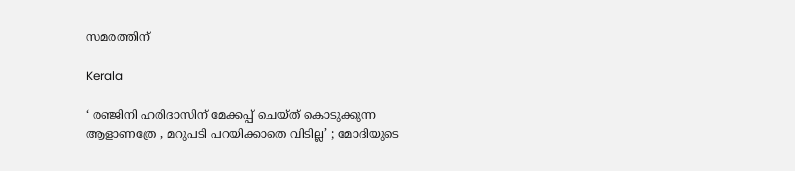സമരത്തിന്

Kerala

‘ രഞ്ജിനി ഹരിദാസിന് മേക്കപ്പ് ചെയ്ത് കൊടുക്കുന്ന ആളാണത്രേ , മറുപടി പറയിക്കാതെ വിടില്ല’ ; മോദിയുടെ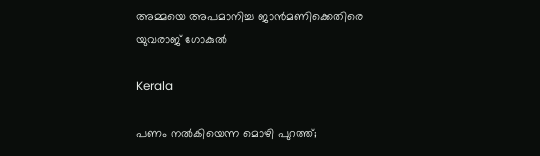അമ്മയെ അപമാനിച്ച ജാൻമണിക്കെതിരെ യുവരാജ് ഗോകുൽ

Kerala

പണം നൽകിയെന്ന മൊഴി പുറത്ത്;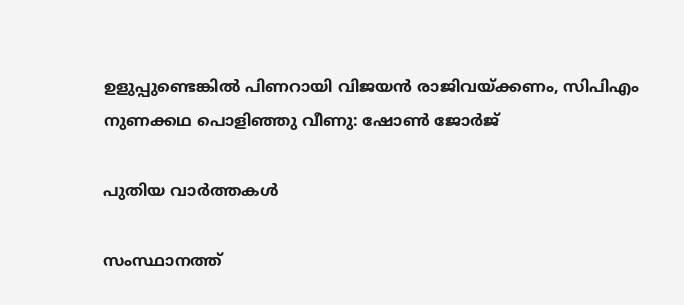ഉളുപ്പുണ്ടെങ്കിൽ പിണറായി വിജയൻ രാജിവയ്‌ക്കണം, സിപിഎം നുണക്കഥ പൊളിഞ്ഞു വീണു: ഷോൺ ജോർജ്

പുതിയ വാര്‍ത്തകള്‍

സംസ്ഥാനത്ത്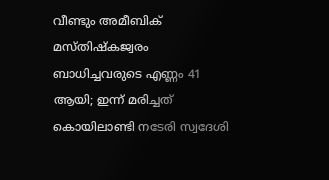വീണ്ടും അമീബിക് മസ്തിഷ്കജ്വരം ബാധിച്ചവരുടെ എണ്ണം 41 ആയി; ഇന്ന് മരിച്ചത് കൊയിലാണ്ടി നടേരി സ്വദേശി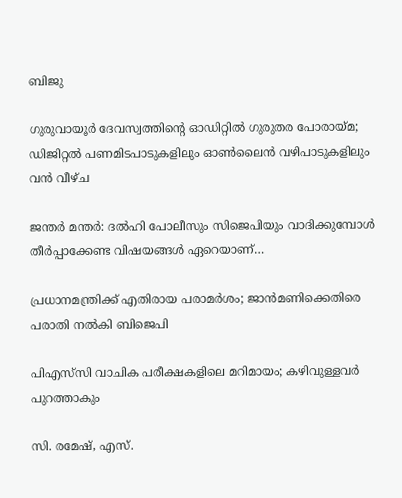ബിജു

ഗുരുവായൂർ ദേവസ്വത്തിന്റെ ഓഡിറ്റിൽ ഗുരുതര പോരായ്‌മ; ഡിജിറ്റൽ പണമിടപാടുകളിലും ഓൺലൈൻ വഴിപാടുകളിലും വൻ വീഴ്ച

ജന്തർ മന്തർ: ദൽഹി പോലീസും സിജെപിയും വാദിക്കുമ്പോൾ തീർപ്പാക്കേണ്ട വിഷയങ്ങൾ ഏറെയാണ്…

പ്രധാനമന്ത്രിക്ക് എതിരായ പരാമര്‍ശം; ജാന്‍മണിക്കെതിരെ പരാതി നല്‍കി ബിജെപി

പിഎസ്‌സി വാചിക പരീക്ഷകളിലെ മറിമായം; കഴിവുള്ളവര്‍ പുറത്താകും

സി. രമേഷ്, എസ്.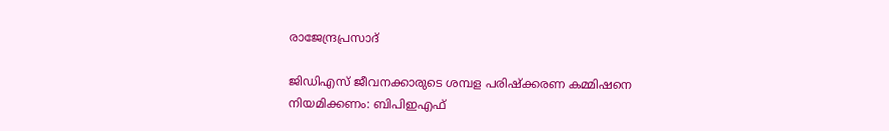രാജേന്ദ്രപ്രസാദ്

ജിഡിഎസ് ജീവനക്കാരുടെ ശമ്പള പരിഷ്‌ക്കരണ കമ്മിഷനെ നിയമിക്കണം: ബിപിഇഎഫ്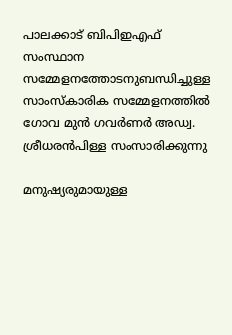പാലക്കാട് ബിപിഇഎഫ് സംസ്ഥാന സമ്മേളനത്തോടനുബന്ധിച്ചുള്ള സാംസ്‌കാരിക സമ്മേളനത്തില്‍ ഗോവ മുന്‍ ഗവര്‍ണര്‍ അഡ്വ. ശ്രീധരന്‍പിള്ള സംസാരിക്കുന്നു

മനുഷ്യരുമായുള്ള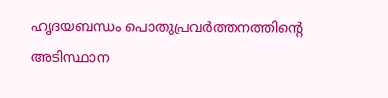ഹൃദയബന്ധം പൊതുപ്രവര്‍ത്തനത്തിന്റെ അടിസ്ഥാന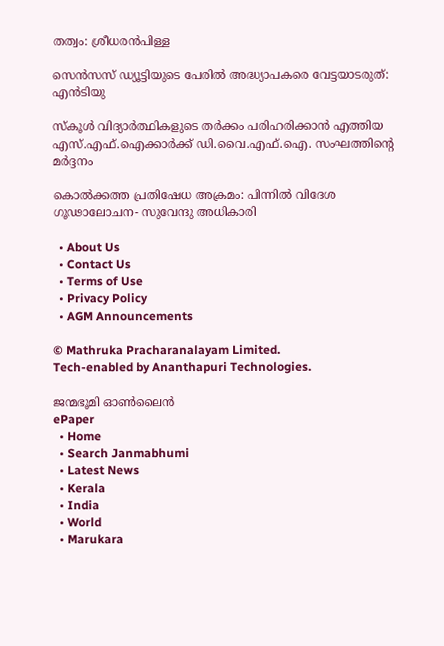തത്വം: ശ്രീധരന്‍പിള്ള

സെന്‍സസ് ഡ്യൂട്ടിയുടെ പേരില്‍ അദ്ധ്യാപകരെ വേട്ടയാടരുത്: എന്‍ടിയു

സ്‌കൂൾ വിദ്യാർത്ഥികളുടെ തർക്കം പരിഹരിക്കാൻ എത്തിയ എസ്.എഫ്.ഐക്കാർക്ക് ഡി.വൈ.എഫ്.ഐ. സംഘത്തിന്റെ മർദ്ദനം

കൊല്‍ക്കത്ത പ്രതിഷേധ അക്രമം: പിന്നില്‍ വിദേശ ഗൂഢാലോചന- സുവേന്ദു അധികാരി

  • About Us
  • Contact Us
  • Terms of Use
  • Privacy Policy
  • AGM Announcements

© Mathruka Pracharanalayam Limited.
Tech-enabled by Ananthapuri Technologies.

ജന്മഭൂമി ഓണ്‍ലൈന്‍
ePaper
  • Home
  • Search Janmabhumi
  • Latest News
  • Kerala
  • India
  • World
  • Marukara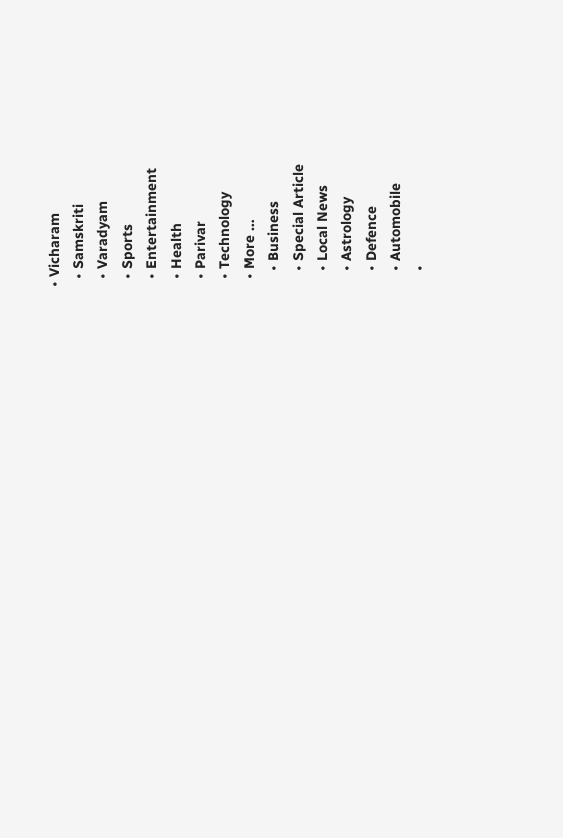• Vicharam
  • Samskriti
  • Varadyam
  • Sports
  • Entertainment
  • Health
  • Parivar
  • Technology
  • More …
    • Business
    • Special Article
    • Local News
    • Astrology
    • Defence
    • Automobile
    •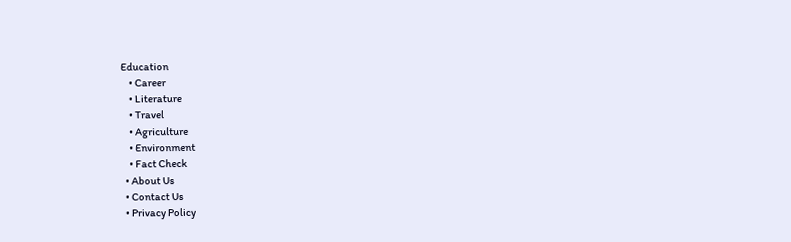Education
    • Career
    • Literature
    • Travel
    • Agriculture
    • Environment
    • Fact Check
  • About Us
  • Contact Us
  • Privacy Policy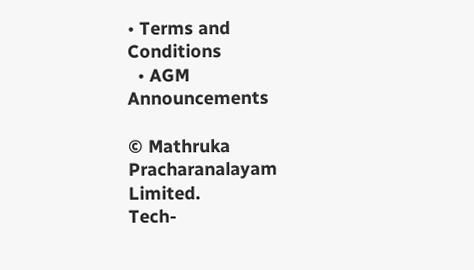• Terms and Conditions
  • AGM Announcements

© Mathruka Pracharanalayam Limited.
Tech-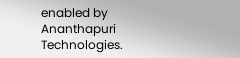enabled by Ananthapuri Technologies.